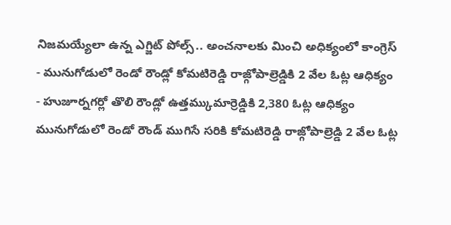నిజమయ్యేలా ఉన్న ఎగ్జిట్ పోల్స్.. అంచనాలకు మించి అధిక్యంలో కాంగ్రెస్
- మునుగోడులో రెండో రౌండ్లో కోమటిరెడ్డి రాజ్గోపాల్రెడ్డికి 2 వేల ఓట్ల ఆధిక్యం
- హుజూర్నగర్లో తొలి రౌండ్లో ఉత్తమ్కుమార్రెడ్డికి 2,380 ఓట్ల ఆధిక్యం
మునుగోడులో రెండో రౌండ్ ముగిసే సరికి కోమటిరెడ్డి రాజ్గోపాల్రెడ్డి 2 వేల ఓట్ల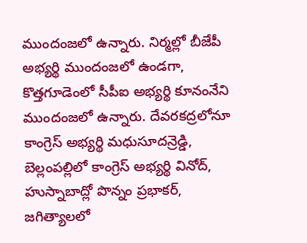ముందంజలో ఉన్నారు. నిర్మల్లో బీజేపీ అభ్యర్థి ముందంజలో ఉండగా, కొత్తగూడెంలో సీపీఐ అభ్యర్థి కూనంనేని ముందంజలో ఉన్నారు. దేవరకద్రలోనూ కాంగ్రెస్ అభ్యర్థి మధుసూదన్రెడ్డి, బెల్లంపల్లిలో కాంగ్రెస్ అభ్యర్థి వినోద్, హుస్నాబాద్లో పొన్నం ప్రభాకర్, జగిత్యాలలో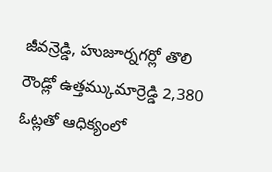జీవన్రెడ్డి, హుజూర్నగర్లో తొలి రౌండ్లో ఉత్తమ్కుమార్రెడ్డి 2,380 ఓట్లతో ఆధిక్యంలో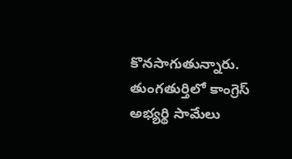కొనసాగుతున్నారు. తుంగతుర్తిలో కాంగ్రెస్ అభ్యర్థి సామేలు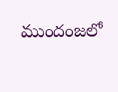ముందంజలో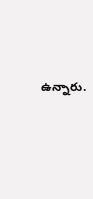ఉన్నారు.